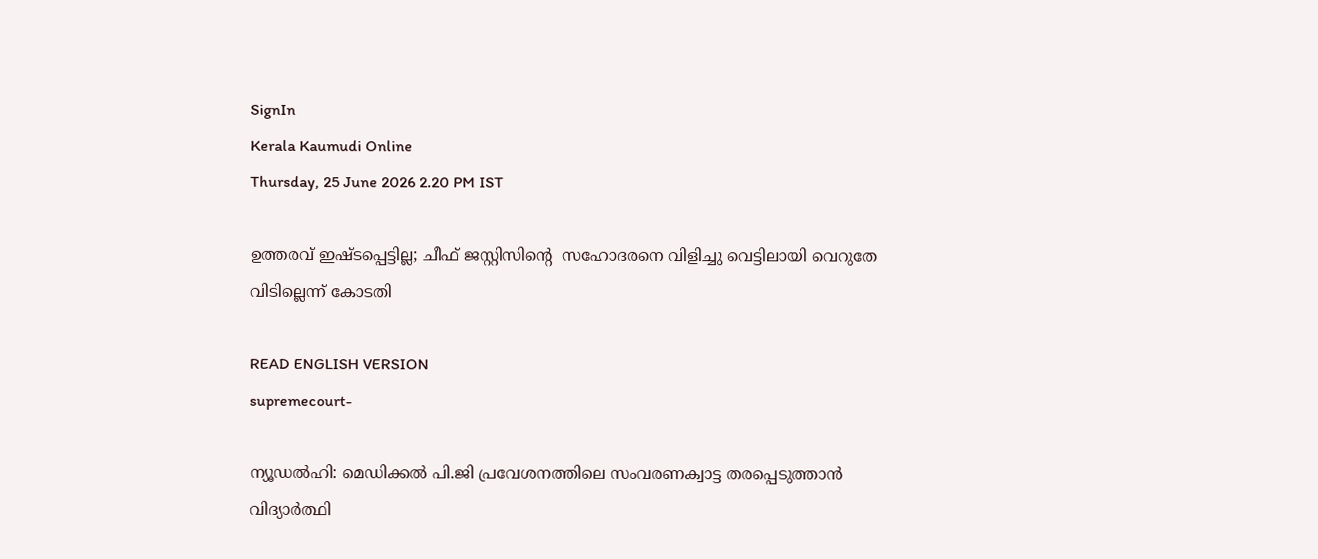SignIn
Kerala Kaumudi Online
Thursday, 25 June 2026 2.20 PM IST

ഉത്തരവ് ഇഷ്ടപ്പെട്ടില്ല; ചീഫ് ജസ്റ്റിസിന്റെ  സഹോദരനെ വിളിച്ചു വെട്ടിലായി വെറുതേ വിടില്ലെന്ന് കോടതി

READ ENGLISH VERSION
supremecourt-

ന്യൂഡൽഹി: മെഡിക്കൽ പി.ജി പ്രവേശനത്തിലെ സംവരണക്വാട്ട തരപ്പെടുത്താൻ വിദ്യാർത്ഥി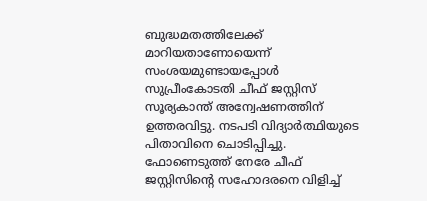ബുദ്ധമതത്തിലേക്ക് മാറിയതാണോയെന്ന് സംശയമുണ്ടായപ്പോൾ സുപ്രീംകോടതി ചീഫ് ജസ്റ്റിസ് സൂര്യകാന്ത് അന്വേഷണത്തിന് ഉത്തരവിട്ടു. നടപടി വിദ്യാർത്ഥിയുടെ പിതാവിനെ ചൊടിപ്പിച്ചു. ഫോണെടുത്ത് നേരേ ചീഫ് ജസ്റ്റിസിന്റെ സഹോദരനെ വിളിച്ച്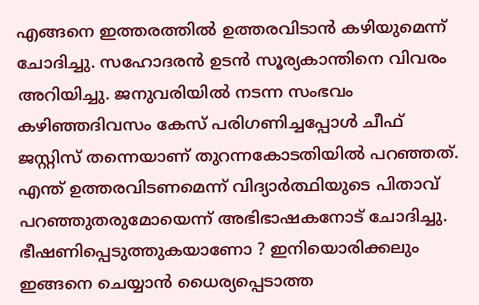എങ്ങനെ ഇത്തരത്തിൽ ഉത്തരവിടാൻ കഴിയുമെന്ന് ചോദിച്ചു. സഹോദരൻ ഉടൻ സൂര്യകാന്തിനെ വിവരം അറിയിച്ചു. ജനുവരിയിൽ നടന്ന സംഭവം കഴിഞ്ഞദിവസം കേസ് പരിഗണിച്ചപ്പോൾ ചീഫ് ജസ്റ്റിസ് തന്നെയാണ് തുറന്നകോടതിയിൽ പറഞ്ഞത്. എന്ത് ഉത്തരവിടണമെന്ന് വിദ്യാർത്ഥിയുടെ പിതാവ് പറഞ്ഞുതരുമോയെന്ന് അഭിഭാഷകനോട് ചോദിച്ചു. ഭീഷണിപ്പെടുത്തുകയാണോ ? ഇനിയൊരിക്കലും ഇങ്ങനെ ചെയ്യാൻ ധൈര്യപ്പെടാത്ത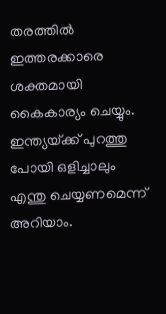തരത്തിൽ ഇത്തരക്കാരെ ശക്തമായി കൈകാര്യം ചെയ്യും. ഇന്ത്യയ്‌ക്ക് പുറത്തു പോയി ഒളിച്ചാലും എന്തു ചെയ്യണമെന്ന് അറിയാം.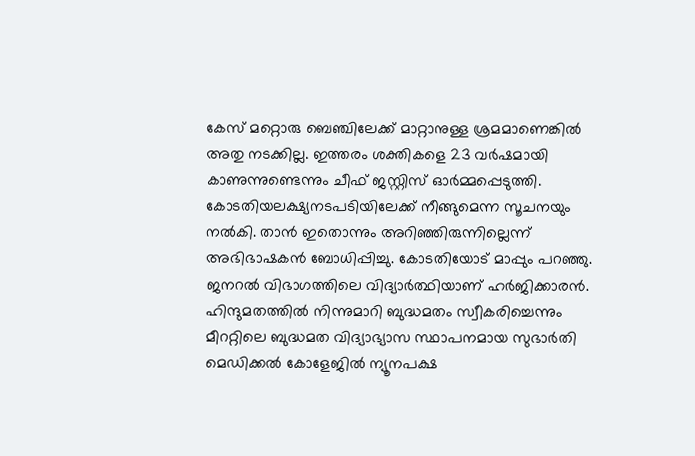കേസ് മറ്റൊരു ബെഞ്ചിലേക്ക് മാറ്റാനുള്ള ശ്രമമാണെങ്കിൽ അതു നടക്കില്ല. ഇത്തരം ശക്തികളെ 23 വ‌ർഷമായി കാണുന്നുണ്ടെന്നും ചീഫ് ജസ്റ്റിസ് ഓർമ്മപ്പെടുത്തി. കോടതിയലക്ഷ്യനടപടിയിലേക്ക് നീങ്ങുമെന്ന സൂചനയും നൽകി. താൻ ഇതൊന്നും അറിഞ്ഞിരുന്നില്ലെന്ന് അഭിഭാഷകൻ ബോധിപ്പിച്ചു. കോടതിയോട് മാപ്പും പറഞ്ഞു. ജനറൽ വിഭാഗത്തിലെ വിദ്യാർത്ഥിയാണ് ഹർജിക്കാരൻ. ഹിന്ദുമതത്തിൽ നിന്നുമാറി ബുദ്ധമതം സ്വീകരിച്ചെന്നും മീററ്റിലെ ബുദ്ധമത വിദ്യാഭ്യാസ സ്ഥാപനമായ സുഭാർതി മെഡിക്കൽ കോളേജിൽ ന്യൂനപക്ഷ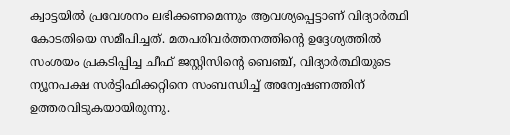ക്വാട്ടയിൽ പ്രവേശനം ലഭിക്കണമെന്നും ആവശ്യപ്പെട്ടാണ് വിദ്യാർത്ഥി കോടതിയെ സമീപിച്ചത്. മതപരിവർത്തനത്തിന്റെ ഉദ്ദേശ്യത്തിൽ സംശയം പ്രകടിപ്പിച്ച ചീഫ് ജസ്റ്റിസിന്റെ ബെഞ്ച്, വിദ്യാർത്ഥിയുടെ ന്യൂനപക്ഷ സർട്ടിഫിക്കറ്റിനെ സംബന്ധിച്ച് അന്വേഷണത്തിന് ഉത്തരവിടുകയായിരുന്നു.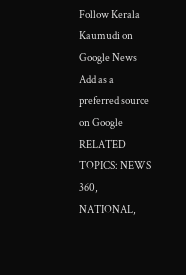Follow Kerala Kaumudi on Google News Add as a preferred source on Google
RELATED TOPICS: NEWS 360, NATIONAL,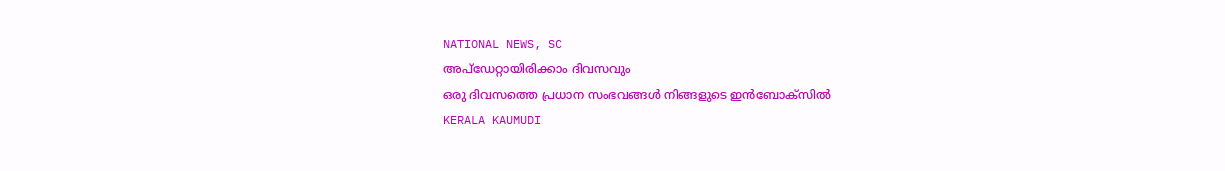NATIONAL NEWS, SC
അപ്ഡേറ്റായിരിക്കാം ദിവസവും
ഒരു ദിവസത്തെ പ്രധാന സംഭവങ്ങൾ നിങ്ങളുടെ ഇൻബോക്സിൽ
KERALA KAUMUDI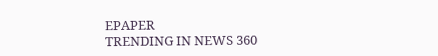EPAPER
TRENDING IN NEWS 360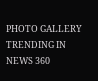PHOTO GALLERY
TRENDING IN NEWS 360